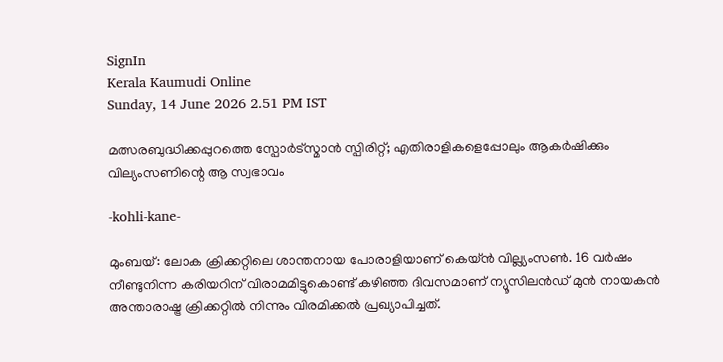SignIn
Kerala Kaumudi Online
Sunday, 14 June 2026 2.51 PM IST

മത്സരബുദ്ധിക്കപ്പുറത്തെ സ്പോർട്സ്മാൻ സ്പിരിറ്റ്; എതിരാളികളെപ്പോലും ആകർഷിക്കും വില്യംസണിന്റെ ആ സ്വഭാവം

-kohli-kane-

മുംബയ്: ലോക ക്രിക്കറ്റിലെ ശാന്തനായ പോരാളിയാണ് കെയ്ൻ വില്ല്യംസൺ. 16 വർഷം നീണ്ടുനിന്ന കരിയറിന് വിരാമമിട്ടുകൊണ്ട് കഴിഞ്ഞ ദിവസമാണ് ന്യൂസിലൻഡ് മുൻ നായകൻ അന്താരാഷ്ട്ര ക്രിക്കറ്റിൽ നിന്നും വിരമിക്കൽ പ്രഖ്യാപിച്ചത്.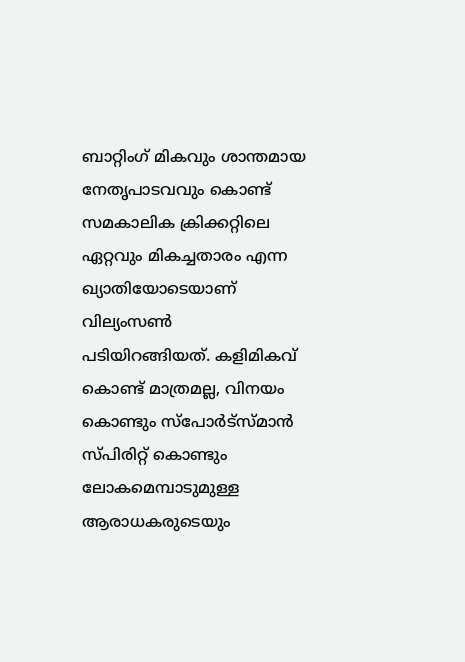ബാറ്റിംഗ് മികവും ശാന്തമായ നേതൃപാടവവും കൊണ്ട് സമകാലിക ക്രിക്കറ്റിലെ ഏറ്റവും മികച്ചതാരം എന്ന ഖ്യാതിയോടെയാണ് വില്യംസൺ പടിയിറങ്ങിയത്. കളിമികവ് കൊണ്ട് മാത്രമല്ല, വിനയം കൊണ്ടും സ്‌പോർട്സ്മാൻ സ്പിരിറ്റ് കൊണ്ടും ലോകമെമ്പാടുമുള്ള ആരാധകരുടെയും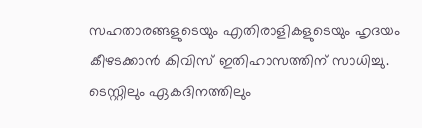സഹതാരങ്ങളുടെയും എതിരാളികളുടെയും ഹൃദയം കീഴടക്കാൻ കിവിസ് ഇതിഹാസത്തിന് സാധിച്ചു. ടെസ്റ്റിലും ഏകദിനത്തിലും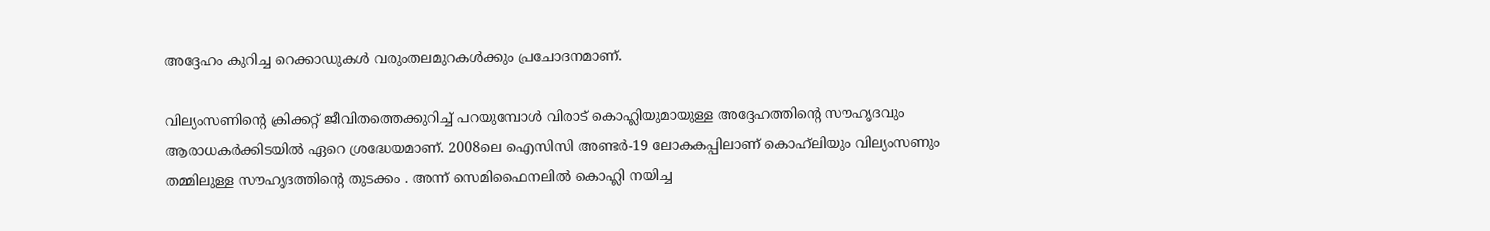അദ്ദേഹം കുറിച്ച റെക്കാഡുകൾ വരുംതലമുറകൾക്കും പ്രചോദനമാണ്.

വില്യംസണിന്റെ ക്രിക്കറ്റ് ജീവിതത്തെക്കുറിച്ച് പറയുമ്പോൾ വിരാട് കൊഹ്ലിയുമായുള്ള അദ്ദേഹത്തിന്റെ സൗഹൃദവും ആരാധകർക്കിടയിൽ ഏറെ ശ്രദ്ധേയമാണ്. 2008ലെ ഐസിസി അണ്ടർ-19 ലോകകപ്പിലാണ് കൊഹ്‌ലിയും വില്യംസണും തമ്മിലുള്ള സൗഹൃദത്തിന്റെ തുടക്കം . അന്ന് സെമിഫൈനലിൽ കൊഹ്ലി നയിച്ച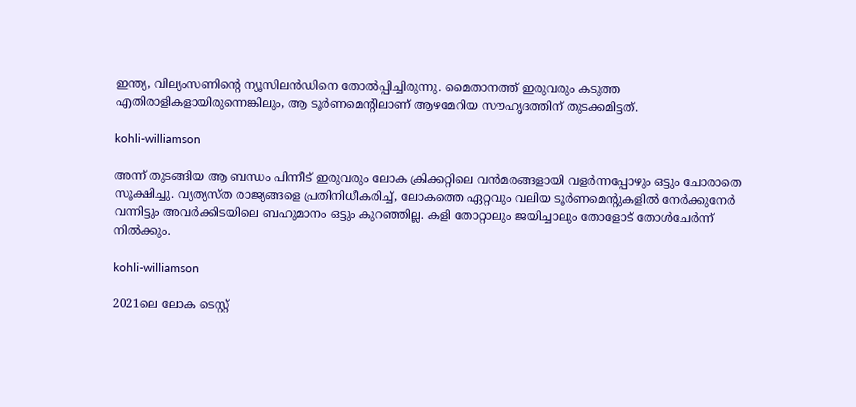ഇന്ത്യ, വില്യംസണിന്റെ ന്യൂസിലൻഡിനെ തോൽപ്പിച്ചിരുന്നു. മൈതാനത്ത് ഇരുവരും കടുത്ത എതിരാളികളായിരുന്നെങ്കിലും, ആ ടൂർണമെന്റിലാണ് ആഴമേറിയ സൗഹൃദത്തിന് തുടക്കമിട്ടത്.

kohli-williamson

അന്ന് തുടങ്ങിയ ആ ബന്ധം പിന്നീട് ഇരുവരും ലോക ക്രിക്കറ്റിലെ വൻമരങ്ങളായി വളർന്നപ്പോഴും ഒട്ടും ചോരാതെ സൂക്ഷിച്ചു. വ്യത്യസ്ത രാജ്യങ്ങളെ പ്രതിനിധീകരിച്ച്, ലോകത്തെ ഏറ്റവും വലിയ ടൂർണമെന്റുകളിൽ നേർക്കുനേർ വന്നിട്ടും അവർക്കിടയിലെ ബഹുമാനം ഒട്ടും കുറഞ്ഞില്ല. കളി തോറ്റാലും ജയിച്ചാലും തോളോട് തോൾചേർന്ന് നിൽക്കും.

kohli-williamson

2021ലെ ലോക ടെസ്റ്റ്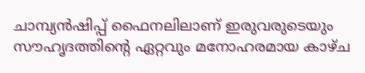ചാമ്പ്യൻഷിപ്പ് ഫൈനലിലാണ് ഇരുവരുടെയും സൗഹൃദത്തിന്റെ ഏറ്റവും മനോഹരമായ കാഴ്ച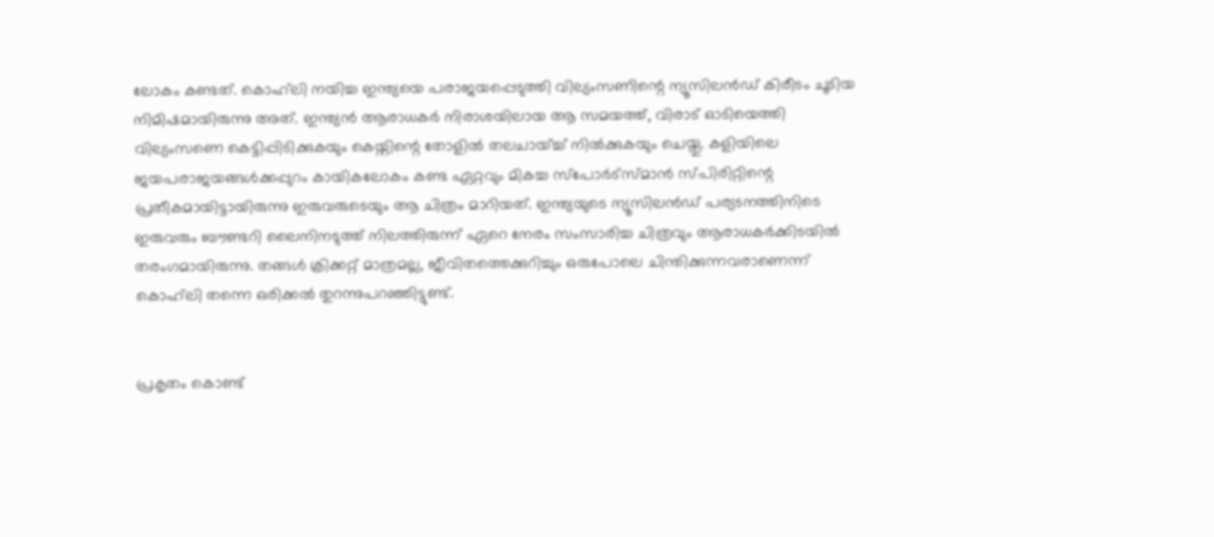ലോകം കണ്ടത്. കൊഹ്‌ലി നയിച്ച ഇന്ത്യയെ പരാജയപ്പെടുത്തി വില്യംസണിന്റെ ന്യൂസിലൻഡ് കിരീടം ചൂടിയ നിമിഷമായിരുന്നു അത്. ഇന്ത്യൻ ആരാധകർ നിരാശയിലായ ആ സമയത്ത്, വിരാട് ഓടിയെത്തി വില്യംസണെ കെട്ടിപ്പിടിക്കുകയും കെയ്നിന്റെ തോളിൽ തലചായ്ച്ച് നിൽക്കുകയും ചെയ്തു. കളിയിലെ ജയപരാജയങ്ങൾക്കപ്പുറം കായികലോകം കണ്ട ഏറ്റവും മികച്ച സ്‌പോർട്സ്മാൻ സ്പിരിറ്റിന്റെ പ്രതീകമായിട്ടായിരുന്നു ഇരുവരുടെയും ആ ചിത്രം മാറിയത്. ഇന്ത്യയുടെ ന്യൂസിലൻഡ് പര്യടനത്തിനിടെ ഇരുവരും ബൗണ്ടറി ലൈനിനടുത്ത് നിലത്തിരുന്ന് ഏറെ നേരം സംസാരിച്ച ചിത്രവും ആരാധകർക്കിടയിൽ തരംഗമായിരുന്നു. തങ്ങൾ ക്രിക്കറ്റ് മാത്രമല്ല, ജീവിതത്തെക്കുറിച്ചും ഒരുപോലെ ചിന്തിക്കുന്നവരാണെന്ന് കൊഹ്‌ലി തന്നെ ഒരിക്കൽ തുറന്നുപറഞ്ഞിട്ടുണ്ട്.


പ്രകൃതം കൊണ്ട്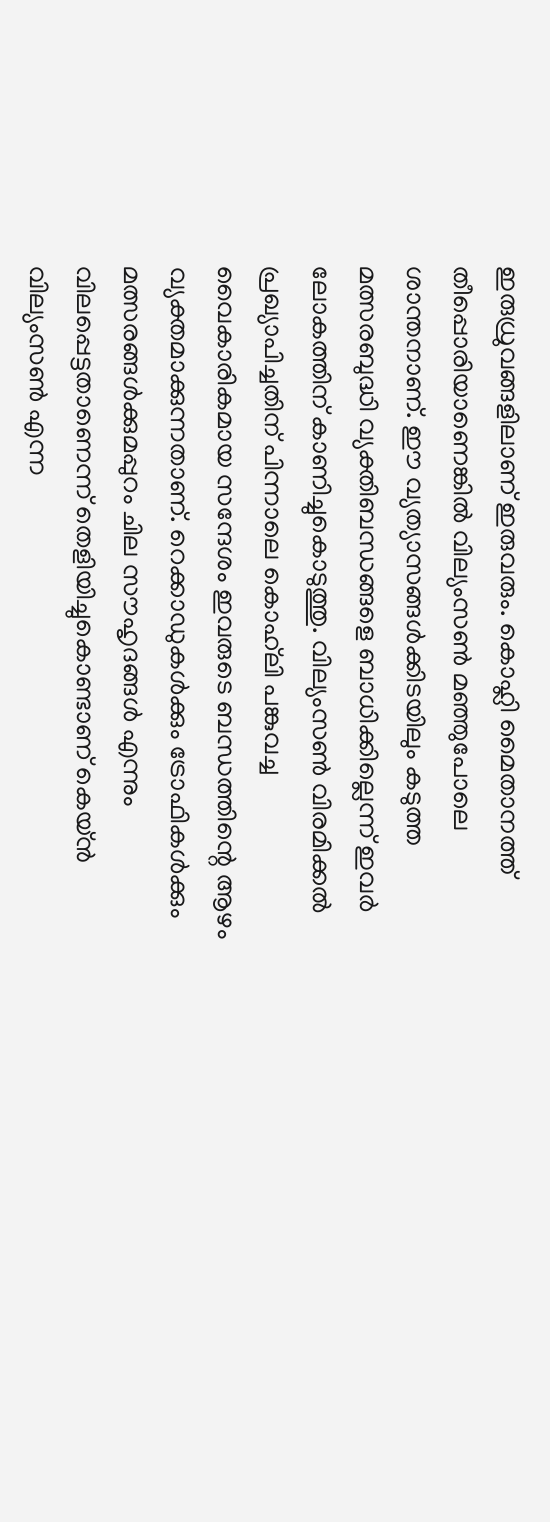ഇരുധ്രുവങ്ങളിലാണ് ഇരുവരും. കൊഹ്ലി മൈതാനത്ത് തീപ്പൊരിയാണെങ്കിൽ വില്യംസൺ മഞ്ഞുപോലെ ശാന്തനാണ്. ഈ വ്യത്യാസങ്ങൾക്കിടയിലും കടുത്ത മത്സരബുദ്ധി വ്യക്തിബന്ധങ്ങളെ ബാധിക്കില്ലെന്ന് ഇവർ ലോകത്തിന് കാണിച്ചുകൊടുത്തു. വില്യംസൺ വിരമിക്കൽ പ്രഖ്യാപിച്ചതിന് പിന്നാലെ കൊഹ്‌ലി പങ്കുവച്ച വൈകാരികമായ സന്ദേശം ഇവരുടെ ബന്ധത്തിന്റെ ആഴം വ്യക്തമാക്കുന്നതാണ്. റെക്കാഡുകൾക്കും ട്രോഫികൾക്കും മത്സരങ്ങൾക്കുമപ്പുറം ചില സൗഹൃദങ്ങൾ എന്നും വിലപ്പെട്ടതാണെന്ന് തെളിയിച്ചുകൊണ്ടാണ് കെയ്ൻ വില്യംസൺ എന്ന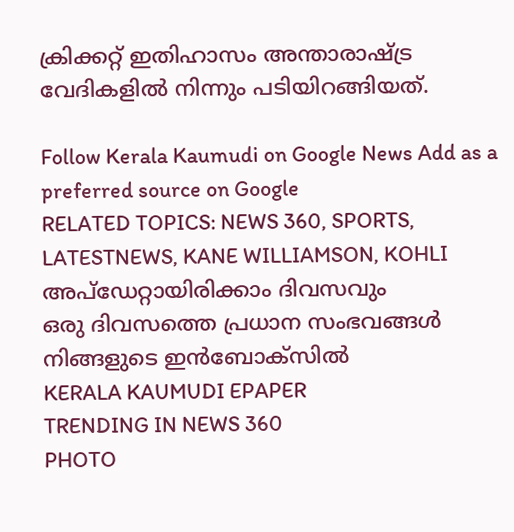ക്രിക്കറ്റ് ഇതിഹാസം അന്താരാഷ്ട്ര വേദികളിൽ നിന്നും പടിയിറങ്ങിയത്.

Follow Kerala Kaumudi on Google News Add as a preferred source on Google
RELATED TOPICS: NEWS 360, SPORTS, LATESTNEWS, KANE WILLIAMSON, KOHLI
അപ്ഡേറ്റായിരിക്കാം ദിവസവും
ഒരു ദിവസത്തെ പ്രധാന സംഭവങ്ങൾ നിങ്ങളുടെ ഇൻബോക്സിൽ
KERALA KAUMUDI EPAPER
TRENDING IN NEWS 360
PHOTO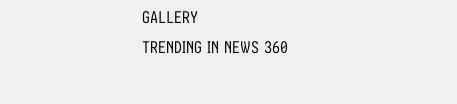GALLERY
TRENDING IN NEWS 360